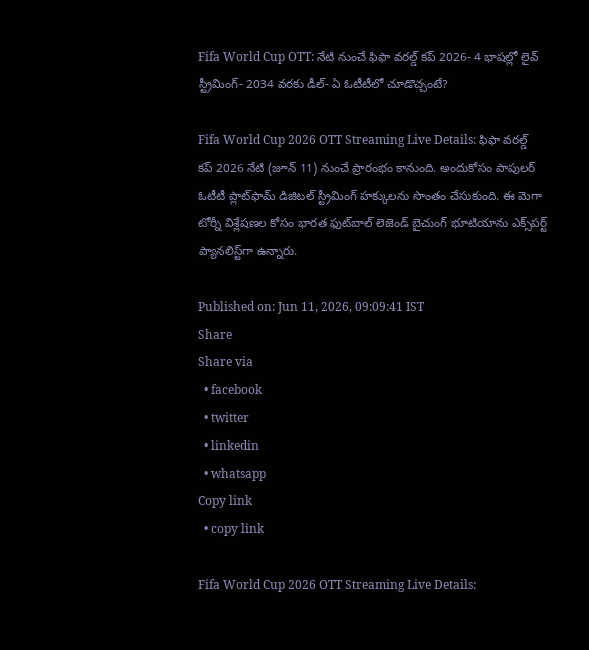Fifa World Cup OTT: నేటి నుంచే ఫిఫా వరల్డ్ కప్ 2026- 4 భాషల్లో లైవ్ స్ట్రీమింగ్- 2034 వరకు డీల్- ఏ ఓటీటీలో చూడొచ్చంటే?

Fifa World Cup 2026 OTT Streaming Live Details: ఫిఫా వరల్డ్ కప్ 2026 నేటి (జూన్ 11) నుంచే ప్రారంభం కానుంది. అందుకోసం పాపులర్ ఓటీటీ ప్లాట్‌ఫామ్ డిజిటల్ స్ట్రీమింగ్ హక్కులను సొంతం చేసుకుంది. ఈ మెగా టోర్నీ విశ్లేషణల కోసం భారత ఫుట్‌బాల్ లెజెండ్ బైచుంగ్ భూటియాను ఎక్స్‌పర్ట్ ప్యానలిస్ట్‌గా ఉన్నారు.

Published on: Jun 11, 2026, 09:09:41 IST
Share
Share via
  • facebook
  • twitter
  • linkedin
  • whatsapp
Copy link
  • copy link

Fifa World Cup 2026 OTT Streaming Live Details: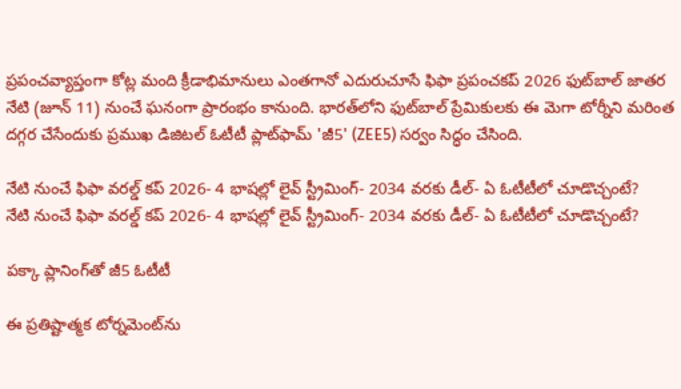ప్రపంచవ్యాప్తంగా కోట్ల మంది క్రీడాభిమానులు ఎంతగానో ఎదురుచూసే ఫిఫా ప్రపంచకప్ 2026 ఫుట్‌బాల్ జాతర నేటి (జూన్ 11) నుంచే ఘనంగా ప్రారంభం కానుంది. భారత్‌లోని ఫుట్‌బాల్ ప్రేమికులకు ఈ మెగా టోర్నీని మరింత దగ్గర చేసేందుకు ప్రముఖ డిజిటల్ ఓటీటీ ప్లాట్‌ఫామ్ 'జీ5' (ZEE5) సర్వం సిద్ధం చేసింది.

నేటి నుంచే ఫిఫా వరల్డ్ కప్ 2026- 4 భాషల్లో లైవ్ స్ట్రీమింగ్- 2034 వరకు డీల్- ఏ ఓటీటీలో చూడొచ్చంటే?
నేటి నుంచే ఫిఫా వరల్డ్ కప్ 2026- 4 భాషల్లో లైవ్ స్ట్రీమింగ్- 2034 వరకు డీల్- ఏ ఓటీటీలో చూడొచ్చంటే?

పక్కా ప్లానింగ్‌తో జీ5 ఓటీటీ

ఈ ప్రతిష్టాత్మక టోర్నమెంట్‌ను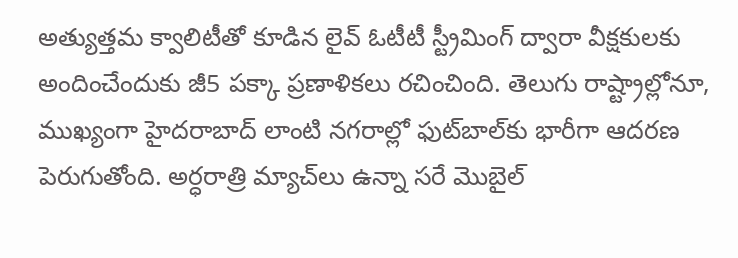అత్యుత్తమ క్వాలిటీతో కూడిన లైవ్ ఓటీటీ స్ట్రీమింగ్ ద్వారా వీక్షకులకు అందించేందుకు జీ5 పక్కా ప్రణాళికలు రచించింది. తెలుగు రాష్ట్రాల్లోనూ, ముఖ్యంగా హైదరాబాద్ లాంటి నగరాల్లో ఫుట్‌బాల్‌కు భారీగా ఆదరణ పెరుగుతోంది. అర్ధరాత్రి మ్యాచ్‌లు ఉన్నా సరే మొబైల్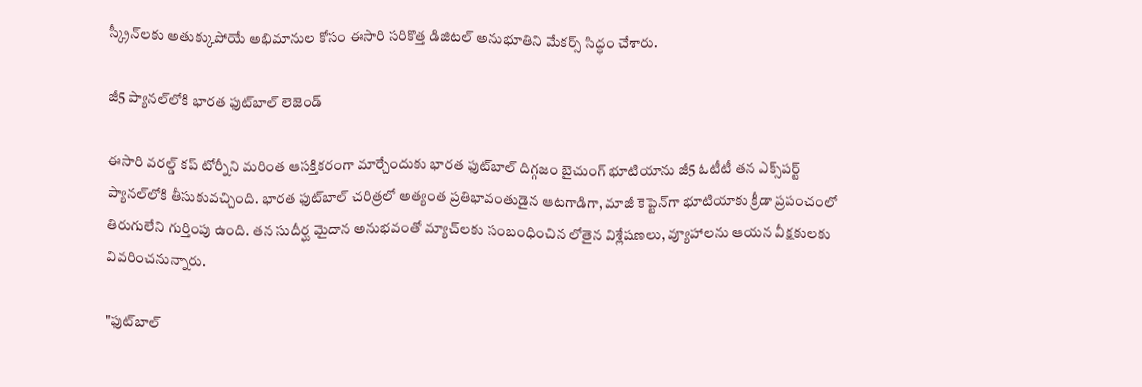స్క్రీన్‌లకు అతుక్కుపోయే అభిమానుల కోసం ఈసారి సరికొత్త డిజిటల్ అనుభూతిని మేకర్స్ సిద్ధం చేశారు.

జీ5 ప్యానల్‌లోకి భారత ఫుట్‌బాల్ లెజెండ్

ఈసారి వరల్డ్ కప్‌ టోర్నీని మరింత ఆసక్తికరంగా మార్చేందుకు భారత ఫుట్‌బాల్ దిగ్గజం బైచుంగ్ భూటియాను జీ5 ఓటీటీ తన ఎక్స్‌పర్ట్ ప్యానల్‌లోకి తీసుకువచ్చింది. భారత ఫుట్‌బాల్ చరిత్రలో అత్యంత ప్రతిభావంతుడైన ఆటగాడిగా, మాజీ కెప్టెన్‌గా భూటియాకు క్రీడా ప్రపంచంలో తిరుగులేని గుర్తింపు ఉంది. తన సుదీర్ఘ మైదాన అనుభవంతో మ్యాచ్‌లకు సంబంధించిన లోతైన విశ్లేషణలు, వ్యూహాలను ఆయన వీక్షకులకు వివరించనున్నారు.

"ఫుట్‌బాల్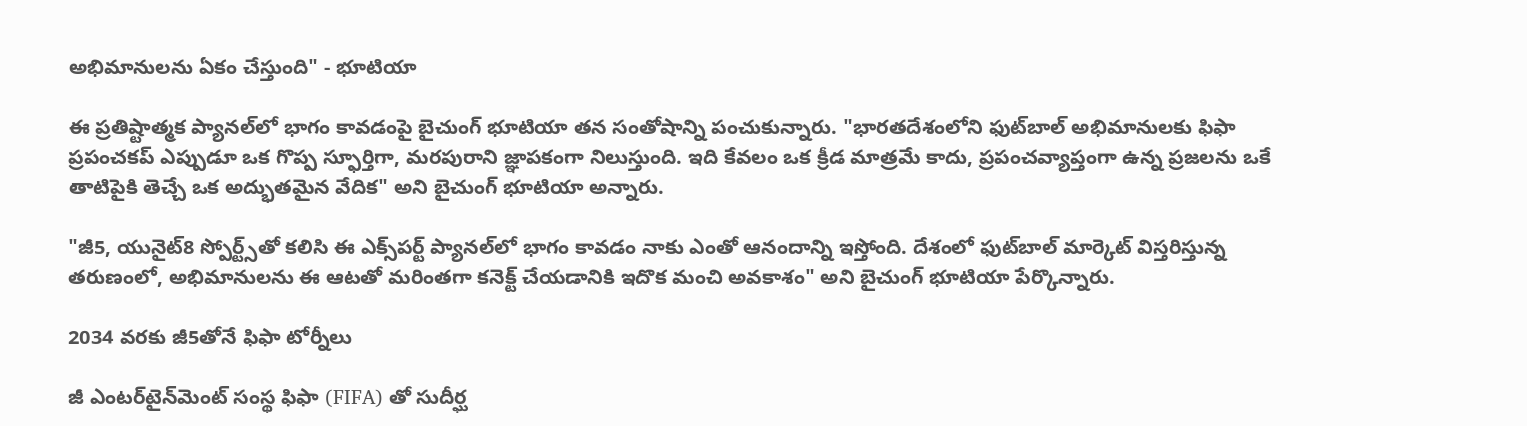అభిమానులను ఏకం చేస్తుంది" - భూటియా

ఈ ప్రతిష్టాత్మక ప్యానల్‌లో భాగం కావడంపై బైచుంగ్ భూటియా తన సంతోషాన్ని పంచుకున్నారు. "భారతదేశంలోని ఫుట్‌బాల్ అభిమానులకు ఫిఫా ప్రపంచకప్ ఎప్పుడూ ఒక గొప్ప స్ఫూర్తిగా, మరపురాని జ్ఞాపకంగా నిలుస్తుంది. ఇది కేవలం ఒక క్రీడ మాత్రమే కాదు, ప్రపంచవ్యాప్తంగా ఉన్న ప్రజలను ఒకే తాటిపైకి తెచ్చే ఒక అద్భుతమైన వేదిక" అని బైచుంగ్ భూటియా అన్నారు.

"జీ5, యునైట్8 స్పోర్ట్స్‌తో కలిసి ఈ ఎక్స్‌పర్ట్ ప్యానల్‌లో భాగం కావడం నాకు ఎంతో ఆనందాన్ని ఇస్తోంది. దేశంలో ఫుట్‌బాల్ మార్కెట్ విస్తరిస్తున్న తరుణంలో, అభిమానులను ఈ ఆటతో మరింతగా కనెక్ట్ చేయడానికి ఇదొక మంచి అవకాశం" అని బైచుంగ్ భూటియా పేర్కొన్నారు.

2034 వరకు జీ5తోనే ఫిఫా టోర్నీలు

జీ ఎంటర్‌టైన్‌మెంట్ సంస్థ ఫిఫా (FIFA) తో సుదీర్ఘ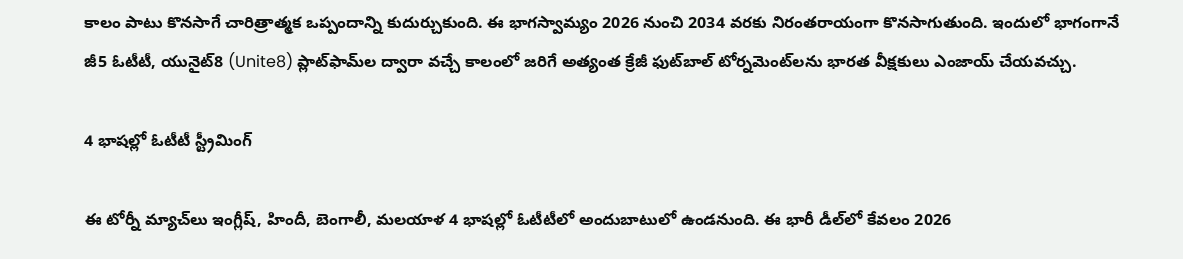కాలం పాటు కొనసాగే చారిత్రాత్మక ఒప్పందాన్ని కుదుర్చుకుంది. ఈ భాగస్వామ్యం 2026 నుంచి 2034 వరకు నిరంతరాయంగా కొనసాగుతుంది. ఇందులో భాగంగానే జీ5 ఓటీటీ, యునైట్8 (Unite8) ప్లాట్‌ఫామ్‌ల ద్వారా వచ్చే కాలంలో జరిగే అత్యంత క్రేజీ ఫుట్‌బాల్ టోర్నమెంట్‌లను భారత వీక్షకులు ఎంజాయ్ చేయవచ్చు.

4 భాషల్లో ఓటీటీ స్ట్రీమింగ్

ఈ టోర్నీ మ్యాచ్‌లు ఇంగ్లీష్, హిందీ, బెంగాలీ, మలయాళ 4 భాషల్లో ఓటీటీలో అందుబాటులో ఉండనుంది. ఈ భారీ డీల్‌లో కేవలం 2026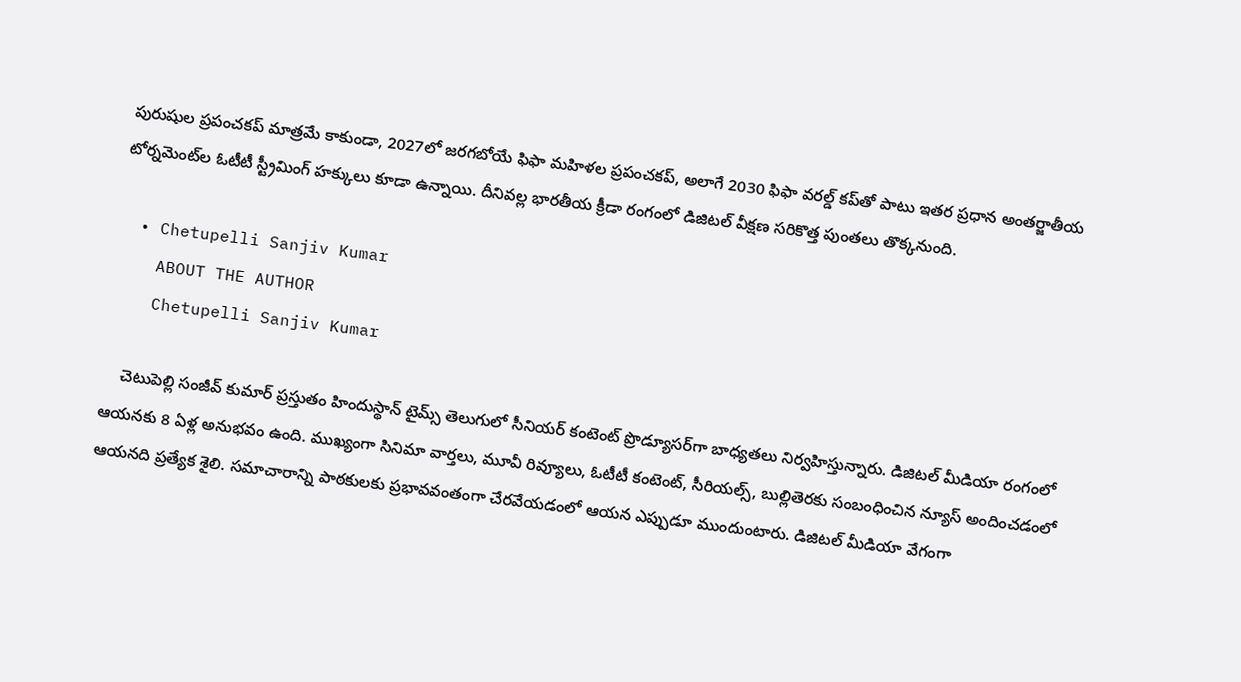పురుషుల ప్రపంచకప్ మాత్రమే కాకుండా, 2027లో జరగబోయే ఫిఫా మహిళల ప్రపంచకప్, అలాగే 2030 ఫిఫా వరల్డ్ కప్‌తో పాటు ఇతర ప్రధాన అంతర్జాతీయ టోర్నమెంట్‌ల ఓటీటీ స్ట్రీమింగ్ హక్కులు కూడా ఉన్నాయి. దీనివల్ల భారతీయ క్రీడా రంగంలో డిజిటల్ వీక్షణ సరికొత్త పుంతలు తొక్కనుంది.

  • Chetupelli Sanjiv Kumar
    ABOUT THE AUTHOR
    Chetupelli Sanjiv Kumar

    చెటుపెల్లి సంజీవ్ కుమార్ ప్రస్తుతం హిందుస్థాన్ టైమ్స్ తెలుగులో సీనియర్ కంటెంట్ ప్రొడ్యూసర్‌గా బాధ్యతలు నిర్వహిస్తున్నారు. డిజిటల్ మీడియా రంగంలో ఆయనకు 8 ఏళ్ల అనుభవం ఉంది. ముఖ్యంగా సినిమా వార్తలు, మూవీ రివ్యూలు, ఓటీటీ కంటెంట్, సీరియల్స్, బుల్లితెరకు సంబంధించిన న్యూస్ అందించడంలో ఆయనది ప్రత్యేక శైలి. సమాచారాన్ని పాఠకులకు ప్రభావవంతంగా చేరవేయడంలో ఆయన ఎప్పుడూ ముందుంటారు. డిజిటల్ మీడియా వేగంగా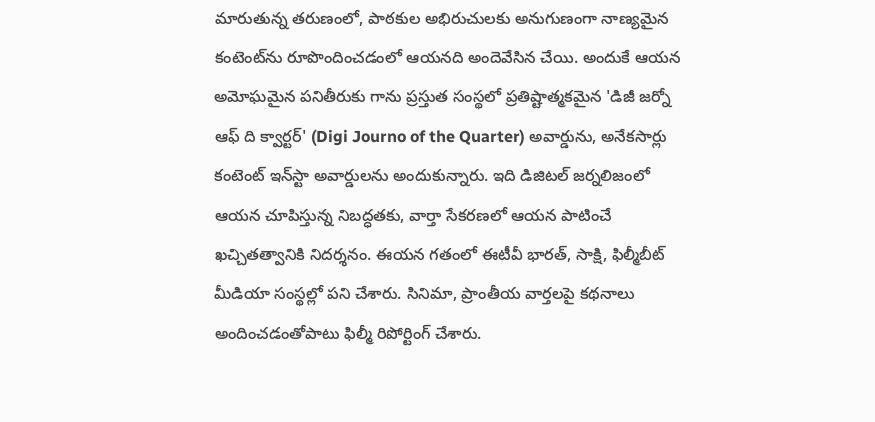మారుతున్న తరుణంలో, పాఠకుల అభిరుచులకు అనుగుణంగా నాణ్యమైన కంటెంట్‌ను రూపొందించడంలో ఆయనది అందెవేసిన చేయి. అందుకే ఆయన అమోఘమైన పనితీరుకు గాను ప్రస్తుత సంస్థలో ప్రతిష్టాత్మకమైన 'డిజీ జర్నో ఆఫ్ ది క్వార్టర్' (Digi Journo of the Quarter) అవార్డును, అనేకసార్లు కంటెంట్ ఇన్‌స్టా అవార్డులను అందుకున్నారు. ఇది డిజిటల్ జర్నలిజంలో ఆయన చూపిస్తున్న నిబద్ధతకు, వార్తా సేకరణలో ఆయన పాటించే ఖచ్చితత్వానికి నిదర్శనం. ఈయన గతంలో ఈటీవీ భారత్, సాక్షి, ఫిల్మీబీట్ మీడియా సంస్థల్లో పని చేశారు. సినిమా, ప్రాంతీయ వార్తలపై కథనాలు అందించడంతోపాటు ఫిల్మీ రిపోర్టింగ్ చేశారు.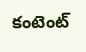కంటెంట్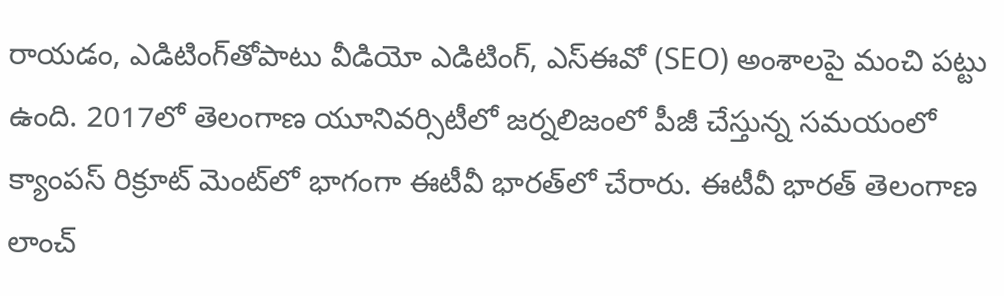రాయడం, ఎడిటింగ్‌తోపాటు వీడియో ఎడిటింగ్, ఎస్‌ఈవో (SEO) అంశాలపై మంచి పట్టు ఉంది. 2017లో తెలంగాణ యూనివర్సిటీలో జర్నలిజంలో పీజీ చేస్తున్న సమయంలో క్యాంపస్ రిక్రూట్ మెంట్‌లో భాగంగా ఈటీవీ భారత్‌లో చేరారు. ఈటీవీ భారత్ తెలంగాణ లాంచ్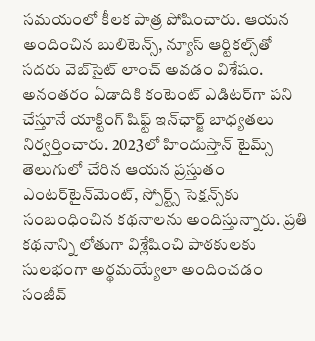సమయంలో కీలక పాత్ర పోషించారు. ఆయన అందించిన బులిటెన్స్, న్యూస్ ఆర్టికల్స్‌తో సదరు వెబ్‌సైట్ లాంచ్ అవడం విశేషం. అనంతరం ఏడాదికి కంటెంట్ ఎడిటర్‌గా పని చేస్తూనే యాక్టింగ్ షిఫ్ట్ ఇన్‌ఛార్జ్ బాధ్యతలు నిర్వర్తించారు. 2023లో హిందుస్తాన్ టైమ్స్ తెలుగులో చేరిన ఆయన ప్రస్తుతం ఎంటర్‌టైన్‌మెంట్, స్పోర్ట్స్ సెక్షన్స్‌కు సంబంధించిన కథనాలను అందిస్తున్నారు. ప్రతి కథనాన్ని లోతుగా విశ్లేషించి పాఠకులకు సులభంగా అర్థమయ్యేలా అందించడం సంజీవ్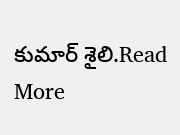కుమార్ శైలి.Read More